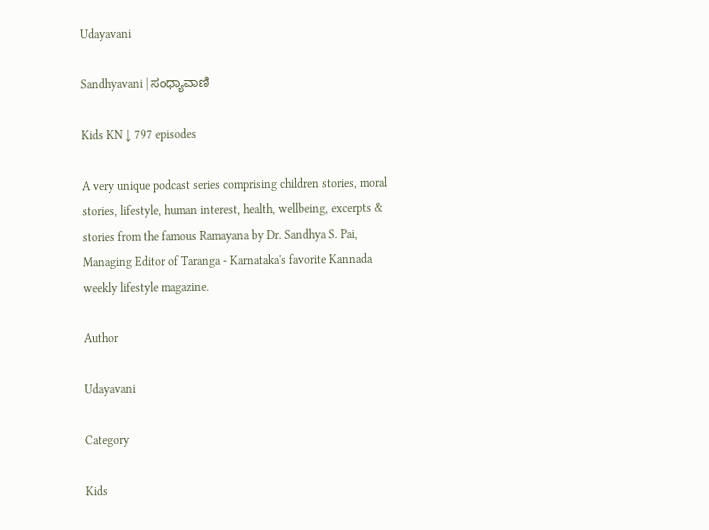Udayavani

Sandhyavani | ಸಂಧ್ಯಾವಾಣಿ

Kids KN ↓ 797 episodes

A very unique podcast series comprising children stories, moral stories, lifestyle, human interest, health, wellbeing, excerpts & stories from the famous Ramayana by Dr. Sandhya S. Pai, Managing Editor of Taranga - Karnataka's favorite Kannada weekly lifestyle magazine.

Author

Udayavani

Category

Kids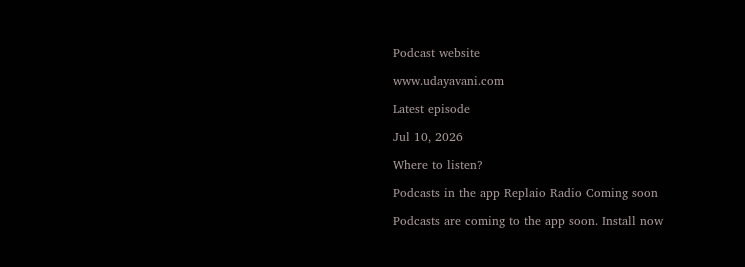Podcast website

www.udayavani.com

Latest episode

Jul 10, 2026

Where to listen?

Podcasts in the app Replaio Radio Coming soon

Podcasts are coming to the app soon. Install now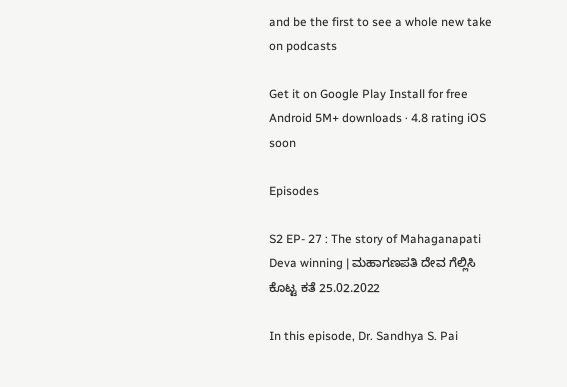and be the first to see a whole new take on podcasts

Get it on Google Play Install for free Android 5M+ downloads · 4.8 rating iOS soon

Episodes

S2 EP- 27 : The story of Mahaganapati Deva winning | ಮಹಾಗಣಪತಿ ದೇವ ಗೆಲ್ಲಿಸಿ ಕೊಟ್ಟ ಕತೆ 25.02.2022

In this episode, Dr. Sandhya S. Pai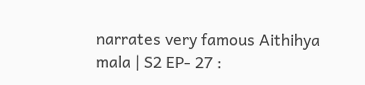narrates very famous Aithihya mala | S2 EP- 27 :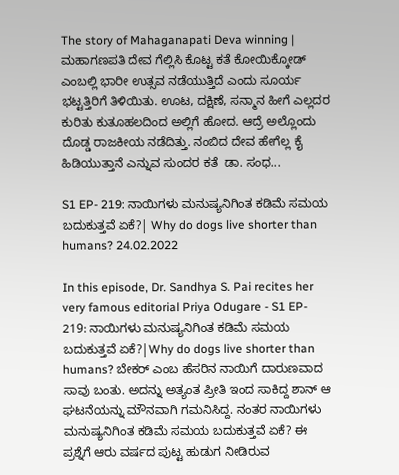The story of Mahaganapati Deva winning | ಮಹಾಗಣಪತಿ ದೇವ ಗೆಲ್ಲಿಸಿ ಕೊಟ್ಟ ಕತೆ ಕೋಯಿಕ್ಕೋಡ್ ಎಂಬಲ್ಲಿ ಭಾರೀ ಉತ್ಸವ ನಡೆಯುತ್ತಿದೆ ಎಂದು ಸೂರ್ಯ ಭಟ್ಟತ್ತಿರಿಗೆ ತಿಳಿಯಿತು. ಊಟ, ದಕ್ಷಿಣೆ, ಸನ್ಮಾನ ಹೀಗೆ ಎಲ್ಲದರ ಕುರಿತು ಕುತೂಹಲದಿಂದ ಅಲ್ಲಿಗೆ ಹೋದ. ಆದ್ರೆ ಅಲ್ಲೊಂದು ದೊಡ್ಡ ರಾಜಕೀಯ ನಡೆದಿತ್ತು. ನಂಬಿದ ದೇವ ಹೇಗೆಲ್ಲ ಕೈ ಹಿಡಿಯುತ್ತಾನೆ ಎನ್ನುವ ಸುಂದರ ಕತೆ  ಡಾ. ಸಂಧ...

S1 EP- 219: ನಾಯಿಗಳು ಮನುಷ್ಯನಿಗಿಂತ ಕಡಿಮೆ ಸಮಯ ಬದುಕುತ್ತವೆ ಏಕೆ?| Why do dogs live shorter than humans? 24.02.2022

In this episode, Dr. Sandhya S. Pai recites her very famous editorial Priya Odugare - S1 EP- 219: ನಾಯಿಗಳು ಮನುಷ್ಯನಿಗಿಂತ ಕಡಿಮೆ ಸಮಯ ಬದುಕುತ್ತವೆ ಏಕೆ?|Why do dogs live shorter than humans? ಬೇಕರ್ ಎಂಬ ಹೆಸರಿನ ನಾಯಿಗೆ ದಾರುಣವಾದ ಸಾವು ಬಂತು. ಅದನ್ನು ಅತ್ಯಂತ ಪ್ರೀತಿ ಇಂದ ಸಾಕಿದ್ದ ಶಾನ್ ಆ ಘಟನೆಯನ್ನು ಮೌನವಾಗಿ ಗಮನಿಸಿದ್ದ. ನಂತರ ನಾಯಿಗಳು ಮನುಷ್ಯನಿಗಿಂತ ಕಡಿಮೆ ಸಮಯ ಬದುಕುತ್ತವೆ ಏಕೆ? ಈ ಪ್ರಶ್ನೆಗೆ ಆರು ವರ್ಷದ ಪುಟ್ಟ ಹುಡುಗ ನೀಡಿರುವ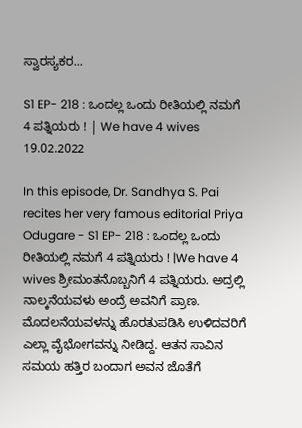ಸ್ವಾರಸ್ಯಕರ...

S1 EP- 218 : ಒಂದಲ್ಲ ಒಂದು ರೀತಿಯಲ್ಲಿ ನಮಗೆ 4 ಪತ್ನಿಯರು ! | We have 4 wives 19.02.2022

In this episode, Dr. Sandhya S. Pai recites her very famous editorial Priya Odugare - S1 EP- 218 : ಒಂದಲ್ಲ ಒಂದು ರೀತಿಯಲ್ಲಿ ನಮಗೆ 4 ಪತ್ನಿಯರು ! |We have 4 wives ಶ್ರೀಮಂತನೊಬ್ಬನಿಗೆ 4 ಪತ್ನಿಯರು. ಅದ್ರಲ್ಲಿ ನಾಲ್ಕನೆಯವಳು ಅಂದ್ರೆ ಅವನಿಗೆ ಪ್ರಾಣ. ಮೊದಲನೆಯವಳನ್ನು ಹೊರತುಪಡಿಸಿ ಉಳಿದವರಿಗೆ ಎಲ್ಲಾ ವೈಭೋಗವನ್ನು ನೀಡಿದ್ದ. ಆತನ ಸಾವಿನ ಸಮಯ ಹತ್ತಿರ ಬಂದಾಗ ಅವನ ಜೊತೆಗೆ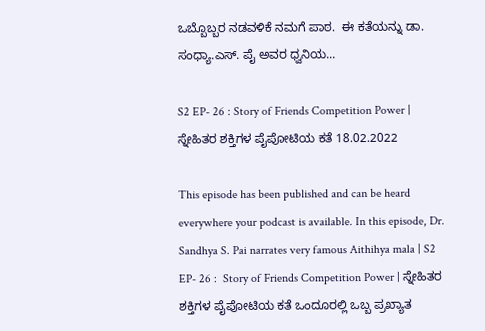ಒಬ್ಬೊಬ್ಬರ ನಡವಳಿಕೆ ನಮಗೆ ಪಾಠ.  ಈ ಕತೆಯನ್ನು ಡಾ. ಸಂಧ್ಯಾ.ಎಸ್. ಪೈ ಅವರ ಧ್ವನಿಯ...

S2 EP- 26 : Story of Friends Competition Power | ಸ್ನೇಹಿತರ ಶಕ್ತಿಗಳ ಪೈಪೋಟಿಯ ಕತೆ 18.02.2022

This episode has been published and can be heard everywhere your podcast is available. In this episode, Dr. Sandhya S. Pai narrates very famous Aithihya mala | S2 EP- 26 :  Story of Friends Competition Power | ಸ್ನೇಹಿತರ ಶಕ್ತಿಗಳ ಪೈಪೋಟಿಯ ಕತೆ ಒಂದೂರಲ್ಲಿ ಒಬ್ಬ ಪ್ರಖ್ಯಾತ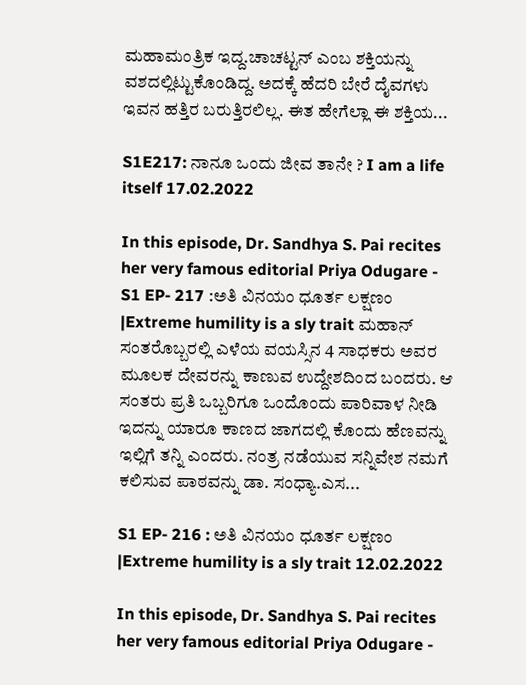ಮಹಾಮಂತ್ರಿಕ ಇದ್ದ.ಚಾಚಟ್ಟನ್ ಎಂಬ ಶಕ್ತಿಯನ್ನು ವಶದಲ್ಲಿಟ್ಟುಕೊಂಡಿದ್ದ. ಅದಕ್ಕೆ ಹೆದರಿ ಬೇರೆ ದೈವಗಳು ಇವನ ಹತ್ತಿರ ಬರುತ್ತಿರಲಿಲ್ಲ. ಈತ ಹೇಗೆಲ್ಲಾ ಈ ಶಕ್ತಿಯ...

S1E217: ನಾನೂ ಒಂದು ಜೀವ ತಾನೇ ? I am a life itself 17.02.2022

In this episode, Dr. Sandhya S. Pai recites her very famous editorial Priya Odugare - S1 EP- 217 :ಅತಿ ವಿನಯಂ ಧೂರ್ತ ಲಕ್ಷಣಂ |Extreme humility is a sly trait ಮಹಾನ್ ಸಂತರೊಬ್ಬರಲ್ಲಿ ಎಳೆಯ ವಯಸ್ಸಿನ 4 ಸಾಧಕರು ಅವರ ಮೂಲಕ ದೇವರನ್ನು ಕಾಣುವ ಉದ್ದೇಶದಿಂದ ಬಂದರು. ಆ ಸಂತರು ಪ್ರತಿ ಒಬ್ಬರಿಗೂ ಒಂದೊಂದು ಪಾರಿವಾಳ ನೀಡಿ ಇದನ್ನು ಯಾರೂ ಕಾಣದ ಜಾಗದಲ್ಲಿ ಕೊಂದು ಹೆಣವನ್ನು ಇಲ್ಲಿಗೆ ತನ್ನಿ ಎಂದರು. ನಂತ್ರ ನಡೆಯುವ ಸನ್ನಿವೇಶ ನಮಗೆ ಕಲಿಸುವ ಪಾಠವನ್ನು ಡಾ. ಸಂಧ್ಯಾ.ಎಸ...

S1 EP- 216 : ಅತಿ ವಿನಯಂ ಧೂರ್ತ ಲಕ್ಷಣಂ |Extreme humility is a sly trait 12.02.2022

In this episode, Dr. Sandhya S. Pai recites her very famous editorial Priya Odugare -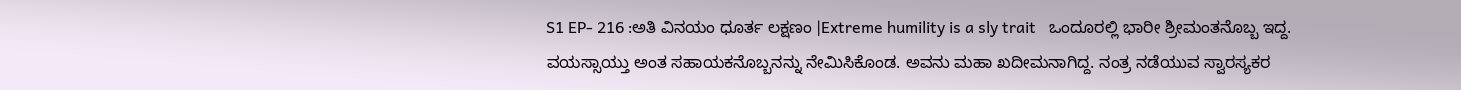S1 EP- 216 :ಅತಿ ವಿನಯಂ ಧೂರ್ತ ಲಕ್ಷಣಂ |Extreme humility is a sly trait   ಒಂದೂರಲ್ಲಿ ಭಾರೀ ಶ್ರೀಮಂತನೊಬ್ಬ ಇದ್ದ. ವಯಸ್ಸಾಯ್ತು ಅಂತ ಸಹಾಯಕನೊಬ್ಬನನ್ನು ನೇಮಿಸಿಕೊಂಡ. ಅವನು ಮಹಾ ಖದೀಮನಾಗಿದ್ದ. ನಂತ್ರ ನಡೆಯುವ ಸ್ವಾರಸ್ಯಕರ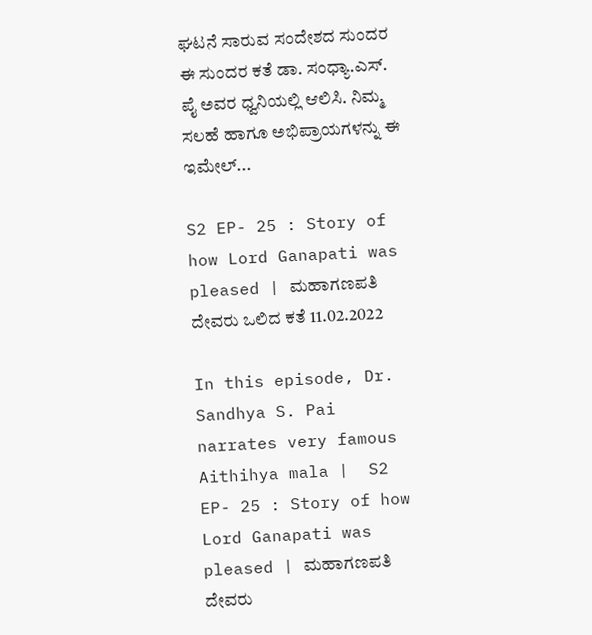ಘಟನೆ ಸಾರುವ ಸಂದೇಶದ ಸುಂದರ ಈ ಸುಂದರ ಕತೆ ಡಾ. ಸಂಧ್ಯಾ.ಎಸ್. ಪೈ ಅವರ ಧ್ವನಿಯಲ್ಲಿ ಆಲಿಸಿ. ನಿಮ್ಮ ಸಲಹೆ ಹಾಗೂ ಅಭಿಪ್ರಾಯಗಳನ್ನು ಈ ಇಮೇಲ್...

S2 EP- 25 : Story of how Lord Ganapati was pleased | ಮಹಾಗಣಪತಿ ದೇವರು ಒಲಿದ ಕತೆ 11.02.2022

In this episode, Dr. Sandhya S. Pai narrates very famous Aithihya mala |  S2 EP- 25 : Story of how Lord Ganapati was pleased | ಮಹಾಗಣಪತಿ ದೇವರು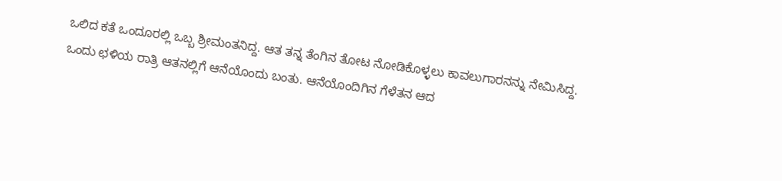ಒಲಿದ ಕತೆ ಒಂದೂರಲ್ಲಿ ಒಬ್ಬ ಶ್ರೀಮಂತನಿದ್ದ. ಆತ ತನ್ನ ತೆಂಗಿನ ತೋಟ ನೋಡಿಕೊಳ್ಳಲು ಕಾವಲುಗಾರನನ್ನು ನೇಮಿಸಿದ್ದ. ಒಂದು ಛಳಿಯ ರಾತ್ರಿ ಆತನಲ್ಲಿಗೆ ಆನೆಯೊಂದು ಬಂತು. ಆನೆಯೊಂದಿಗಿನ ಗೆಳೆತನ ಆದ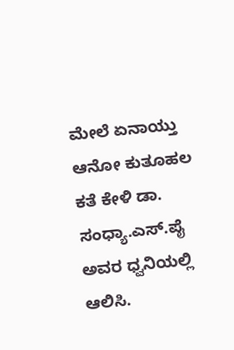ಮೇಲೆ ಏನಾಯ್ತು ಆನೋ ಕುತೂಹಲ ಕತೆ ಕೇಳಿ ಡಾ. ಸಂಧ್ಯಾ.ಎಸ್.ಪೈ ಅವರ ಧ್ವನಿಯಲ್ಲಿ ಆಲಿಸಿ.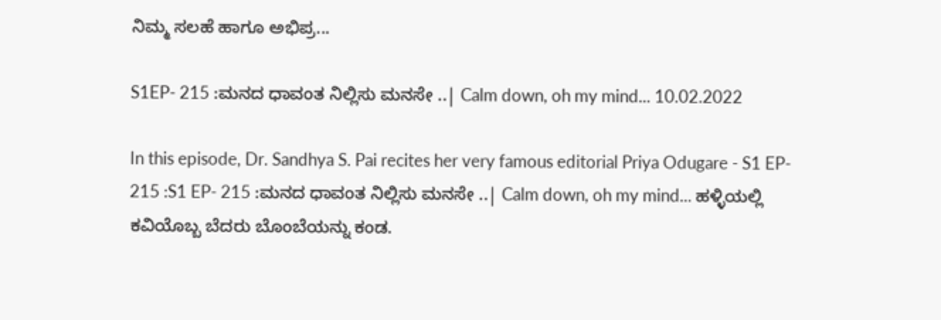ನಿಮ್ಮ ಸಲಹೆ ಹಾಗೂ ಅಭಿಪ್ರ...

S1EP- 215 :ಮನದ ಧಾವಂತ ನಿಲ್ಲಿಸು ಮನಸೇ ..| Calm down, oh my mind... 10.02.2022

In this episode, Dr. Sandhya S. Pai recites her very famous editorial Priya Odugare - S1 EP- 215 :S1 EP- 215 :ಮನದ ಧಾವಂತ ನಿಲ್ಲಿಸು ಮನಸೇ ..| Calm down, oh my mind... ಹಳ್ಳಿಯಲ್ಲಿ ಕವಿಯೊಬ್ಬ ಬೆದರು ಬೊಂಬೆಯನ್ನು ಕಂಡ.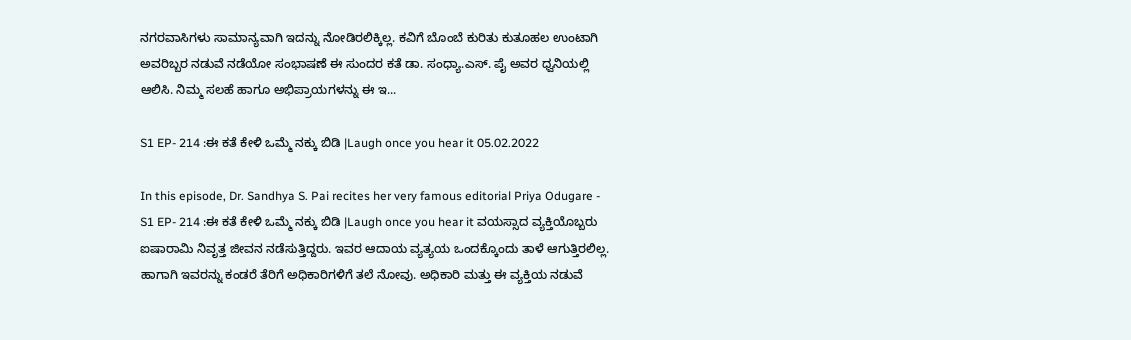ನಗರವಾಸಿಗಳು ಸಾಮಾನ್ಯವಾಗಿ ಇದನ್ನು ನೋಡಿರಲಿಕ್ಕಿಲ್ಲ. ಕವಿಗೆ ಬೊಂಬೆ ಕುರಿತು ಕುತೂಹಲ ಉಂಟಾಗಿ ಅವರಿಬ್ಬರ ನಡುವೆ ನಡೆಯೋ ಸಂಭಾಷಣೆ ಈ ಸುಂದರ ಕತೆ ಡಾ. ಸಂಧ್ಯಾ.ಎಸ್. ಪೈ ಅವರ ಧ್ವನಿಯಲ್ಲಿ ಆಲಿಸಿ. ನಿಮ್ಮ ಸಲಹೆ ಹಾಗೂ ಅಭಿಪ್ರಾಯಗಳನ್ನು ಈ ಇ...

S1 EP- 214 :ಈ ಕತೆ ಕೇಳಿ ಒಮ್ಮೆ ನಕ್ಕು ಬಿಡಿ |Laugh once you hear it 05.02.2022

In this episode, Dr. Sandhya S. Pai recites her very famous editorial Priya Odugare - S1 EP- 214 :ಈ ಕತೆ ಕೇಳಿ ಒಮ್ಮೆ ನಕ್ಕು ಬಿಡಿ |Laugh once you hear it ವಯಸ್ಸಾದ ವ್ಯಕ್ತಿಯೊಬ್ಬರು ಐಷಾರಾಮಿ ನಿವೃತ್ತ ಜೀವನ ನಡೆಸುತ್ತಿದ್ದರು. ಇವರ ಆದಾಯ ವ್ಯತ್ಯಯ ಒಂದಕ್ಕೊಂದು ತಾಳೆ ಆಗುತ್ತಿರಲಿಲ್ಲ. ಹಾಗಾಗಿ ಇವರನ್ನು ಕಂಡರೆ ತೆರಿಗೆ ಅಧಿಕಾರಿಗಳಿಗೆ ತಲೆ ನೋವು. ಅಧಿಕಾರಿ ಮತ್ತು ಈ ವ್ಯಕ್ತಿಯ ನಡುವೆ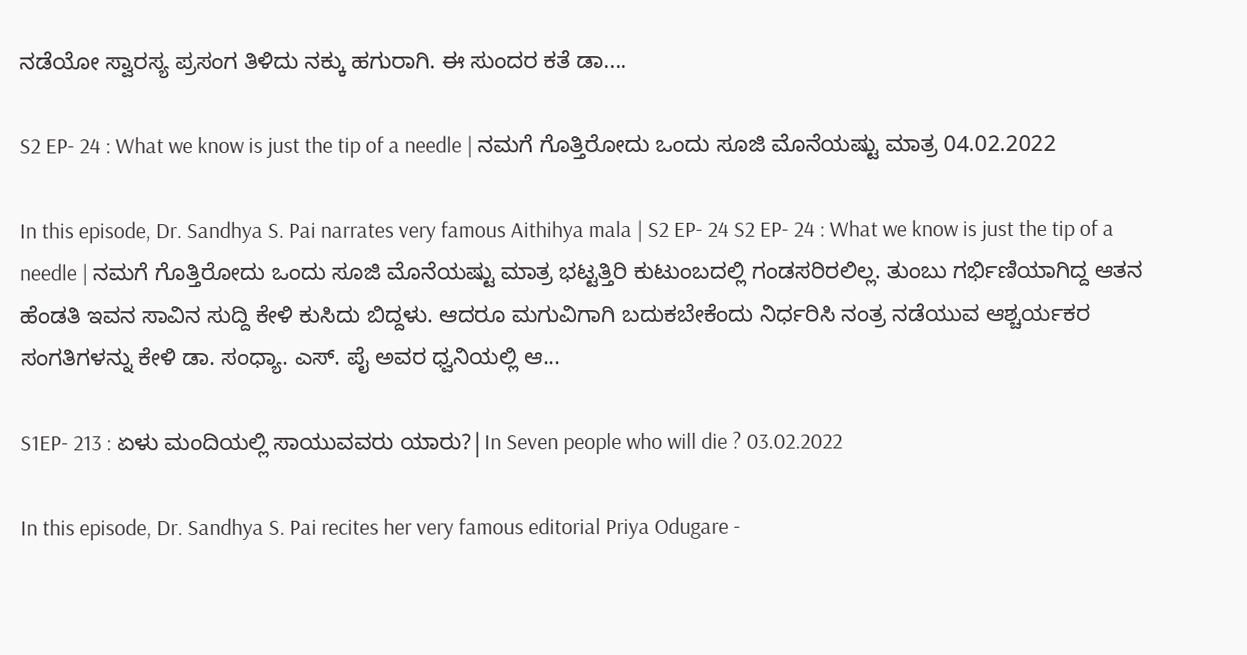ನಡೆಯೋ ಸ್ವಾರಸ್ಯ ಪ್ರಸಂಗ ತಿಳಿದು ನಕ್ಕು ಹಗುರಾಗಿ. ಈ ಸುಂದರ ಕತೆ ಡಾ....

S2 EP- 24 : What we know is just the tip of a needle | ನಮಗೆ ಗೊತ್ತಿರೋದು ಒಂದು ಸೂಜಿ ಮೊನೆಯಷ್ಟು ಮಾತ್ರ 04.02.2022

In this episode, Dr. Sandhya S. Pai narrates very famous Aithihya mala | S2 EP- 24 S2 EP- 24 : What we know is just the tip of a needle | ನಮಗೆ ಗೊತ್ತಿರೋದು ಒಂದು ಸೂಜಿ ಮೊನೆಯಷ್ಟು ಮಾತ್ರ ಭಟ್ಟತ್ತಿರಿ ಕುಟುಂಬದಲ್ಲಿ ಗಂಡಸರಿರಲಿಲ್ಲ. ತುಂಬು ಗರ್ಭಿಣಿಯಾಗಿದ್ದ ಆತನ ಹೆಂಡತಿ ಇವನ ಸಾವಿನ ಸುದ್ದಿ ಕೇಳಿ ಕುಸಿದು ಬಿದ್ದಳು. ಆದರೂ ಮಗುವಿಗಾಗಿ ಬದುಕಬೇಕೆಂದು ನಿರ್ಧರಿಸಿ ನಂತ್ರ ನಡೆಯುವ ಆಶ್ಚರ್ಯಕರ ಸಂಗತಿಗಳನ್ನು ಕೇಳಿ ಡಾ. ಸಂಧ್ಯಾ. ಎಸ್. ಪೈ ಅವರ ಧ್ವನಿಯಲ್ಲಿ ಆ...

S1EP- 213 : ಏಳು ಮಂದಿಯಲ್ಲಿ ಸಾಯುವವರು ಯಾರು?|In Seven people who will die ? 03.02.2022

In this episode, Dr. Sandhya S. Pai recites her very famous editorial Priya Odugare -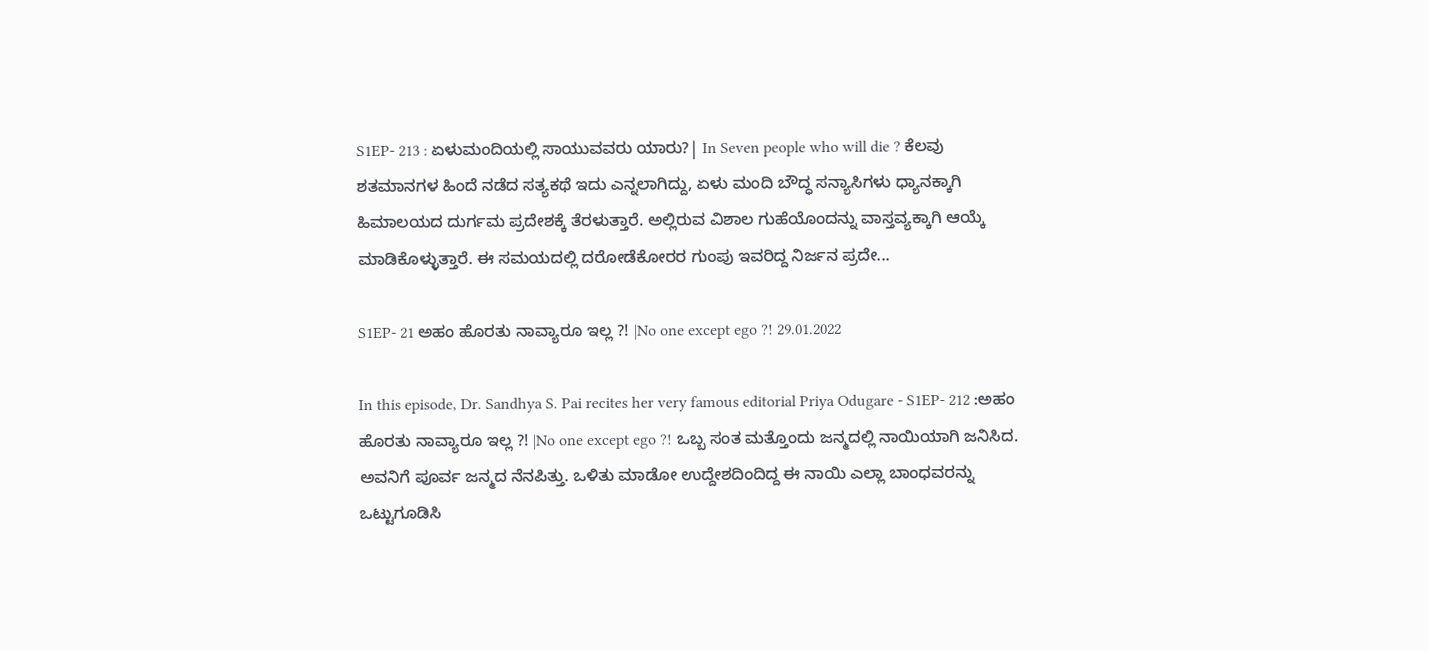S1EP- 213 : ಏಳುಮಂದಿಯಲ್ಲಿ ಸಾಯುವವರು ಯಾರು?| In Seven people who will die ? ಕೆಲವು ಶತಮಾನಗಳ ಹಿಂದೆ ನಡೆದ ಸತ್ಯಕಥೆ ಇದು ಎನ್ನಲಾಗಿದ್ದು, ಏಳು ಮಂದಿ ಬೌದ್ಧ ಸನ್ಯಾಸಿಗಳು ಧ್ಯಾನಕ್ಕಾಗಿ ಹಿಮಾಲಯದ ದುರ್ಗಮ ಪ್ರದೇಶಕ್ಕೆ ತೆರಳುತ್ತಾರೆ. ಅಲ್ಲಿರುವ ವಿಶಾಲ ಗುಹೆಯೊಂದನ್ನು ವಾಸ್ತವ್ಯಕ್ಕಾಗಿ ಆಯ್ಕೆ ಮಾಡಿಕೊಳ್ಳುತ್ತಾರೆ. ಈ ಸಮಯದಲ್ಲಿ ದರೋಡೆಕೋರರ ಗುಂಪು ಇವರಿದ್ದ ನಿರ್ಜನ ಪ್ರದೇ...

S1EP- 21 ಅಹಂ ಹೊರತು ನಾವ್ಯಾರೂ ಇಲ್ಲ ?! |No one except ego ?! 29.01.2022

In this episode, Dr. Sandhya S. Pai recites her very famous editorial Priya Odugare - S1EP- 212 :ಅಹಂ ಹೊರತು ನಾವ್ಯಾರೂ ಇಲ್ಲ ?! |No one except ego ?! ಒಬ್ಬ ಸಂತ ಮತ್ತೊಂದು ಜನ್ಮದಲ್ಲಿ ನಾಯಿಯಾಗಿ ಜನಿಸಿದ. ಅವನಿಗೆ ಪೂರ್ವ ಜನ್ಮದ ನೆನಪಿತ್ತು. ಒಳಿತು ಮಾಡೋ ಉದ್ದೇಶದಿಂದಿದ್ದ ಈ ನಾಯಿ ಎಲ್ಲಾ ಬಾಂಧವರನ್ನು ಒಟ್ಟುಗೂಡಿಸಿ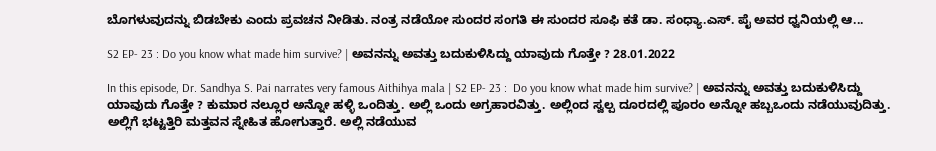ಬೊಗಳುವುದನ್ನು ಬಿಡಬೇಕು ಎಂದು ಪ್ರವಚನ ನೀಡಿತು. ನಂತ್ರ ನಡೆಯೋ ಸುಂದರ ಸಂಗತಿ ಈ ಸುಂದರ ಸೂಫಿ ಕತೆ ಡಾ. ಸಂಧ್ಯಾ.ಎಸ್. ಪೈ ಅವರ ಧ್ವನಿಯಲ್ಲಿ ಆ...

S2 EP- 23 : Do you know what made him survive? | ಅವನನ್ನು ಅವತ್ತು ಬದುಕುಳಿಸಿದ್ದು ಯಾವುದು ಗೊತ್ತೇ ? 28.01.2022

In this episode, Dr. Sandhya S. Pai narrates very famous Aithihya mala | S2 EP- 23 :  Do you know what made him survive? | ಅವನನ್ನು ಅವತ್ತು ಬದುಕುಳಿಸಿದ್ದು ಯಾವುದು ಗೊತ್ತೇ ? ಕುಮಾರ ನಲ್ಲೂರ ಅನ್ನೋ ಹಳ್ಳಿ ಒಂದಿತ್ತು. ಅಲ್ಲಿ ಒಂದು ಅಗ್ರಹಾರವಿತ್ತು. ಅಲ್ಲಿಂದ ಸ್ವಲ್ಪ ದೂರದಲ್ಲಿ ಪೂರಂ ಅನ್ನೋ ಹಬ್ಬಒಂದು ನಡೆಯುವುದಿತ್ತು. ಅಲ್ಲಿಗೆ ಭಟ್ಟತ್ತಿರಿ ಮತ್ತವನ ಸ್ನೇಹಿತ ಹೋಗುತ್ತಾರೆ. ಅಲ್ಲಿ ನಡೆಯುವ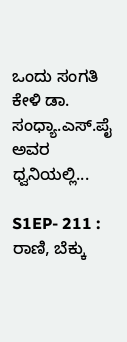ಒಂದು ಸಂಗತಿ ಕೇಳಿ ಡಾ. ಸಂಧ್ಯಾ.ಎಸ್.ಪೈ ಅವರ ಧ್ವನಿಯಲ್ಲಿ...

S1EP- 211 : ರಾಣಿ, ಬೆಕ್ಕು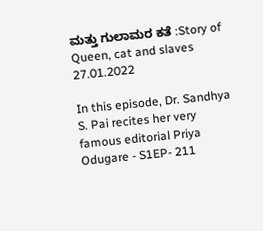ಮತ್ತು ಗುಲಾಮರ ಕತೆ :Story of Queen, cat and slaves 27.01.2022

In this episode, Dr. Sandhya S. Pai recites her very famous editorial Priya Odugare - S1EP- 211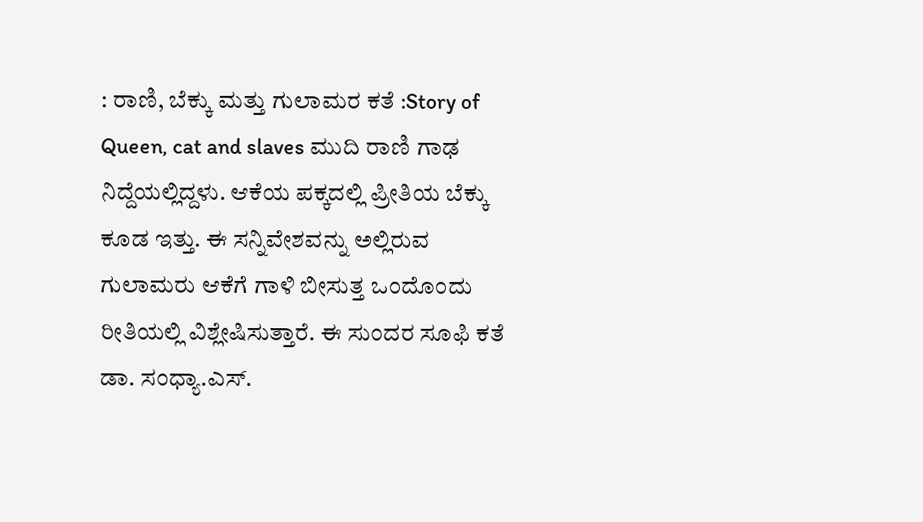: ರಾಣಿ, ಬೆಕ್ಕು ಮತ್ತು ಗುಲಾಮರ ಕತೆ :Story of Queen, cat and slaves ಮುದಿ ರಾಣಿ ಗಾಢ ನಿದ್ದೆಯಲ್ಲಿದ್ದಳು. ಆಕೆಯ ಪಕ್ಕದಲ್ಲಿ ಪ್ರೀತಿಯ ಬೆಕ್ಕು ಕೂಡ ಇತ್ತು. ಈ ಸನ್ನಿವೇಶವನ್ನು ಅಲ್ಲಿರುವ ಗುಲಾಮರು ಆಕೆಗೆ ಗಾಳಿ ಬೀಸುತ್ತ ಒಂದೊಂದು ರೀತಿಯಲ್ಲಿ ವಿಶ್ಲೇಷಿಸುತ್ತಾರೆ. ಈ ಸುಂದರ ಸೂಫಿ ಕತೆ ಡಾ. ಸಂಧ್ಯಾ.ಎಸ್.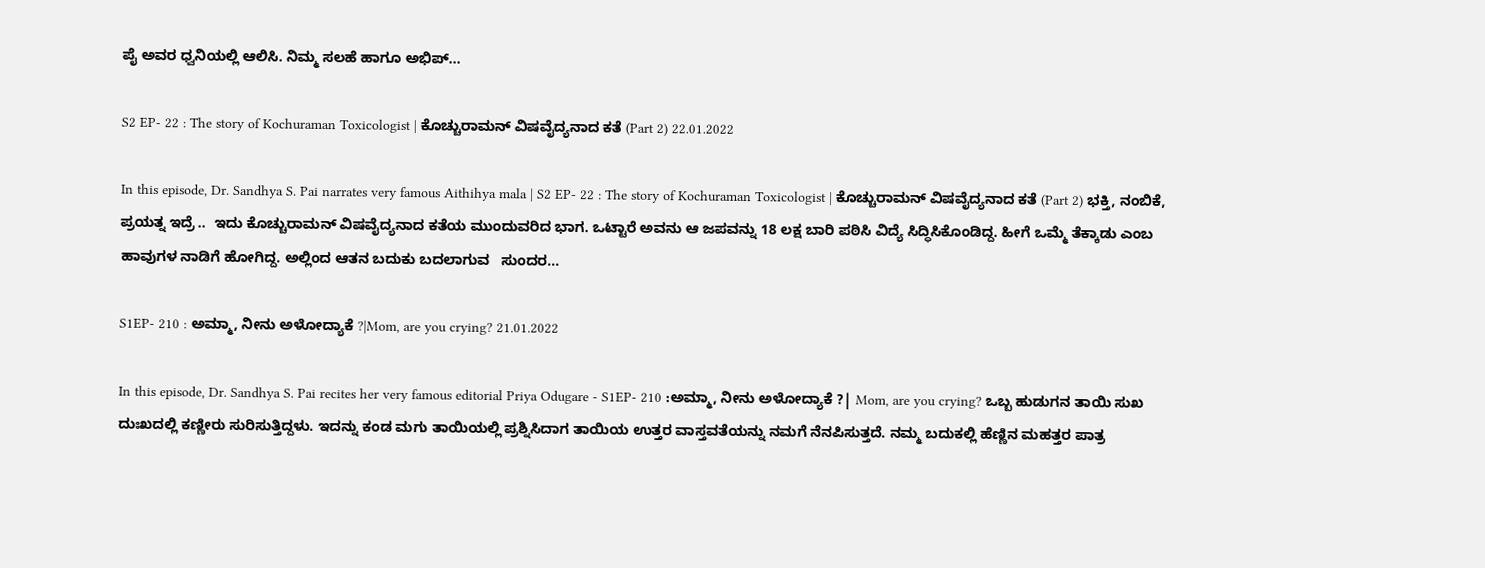ಪೈ ಅವರ ಧ್ವನಿಯಲ್ಲಿ ಆಲಿಸಿ. ನಿಮ್ಮ ಸಲಹೆ ಹಾಗೂ ಅಭಿಪ್...

S2 EP- 22 : The story of Kochuraman Toxicologist | ಕೊಚ್ಚುರಾಮನ್ ವಿಷವೈದ್ಯನಾದ ಕತೆ (Part 2) 22.01.2022

In this episode, Dr. Sandhya S. Pai narrates very famous Aithihya mala | S2 EP- 22 : The story of Kochuraman Toxicologist | ಕೊಚ್ಚುರಾಮನ್ ವಿಷವೈದ್ಯನಾದ ಕತೆ (Part 2) ಭಕ್ತಿ, ನಂಬಿಕೆ, ಪ್ರಯತ್ನ ಇದ್ರೆ ..  ಇದು ಕೊಚ್ಚುರಾಮನ್ ವಿಷವೈದ್ಯನಾದ ಕತೆಯ ಮುಂದುವರಿದ ಭಾಗ. ಒಟ್ಟಾರೆ ಅವನು ಆ ಜಪವನ್ನು 18 ಲಕ್ಷ ಬಾರಿ ಪಠಿಸಿ ವಿದ್ಯೆ ಸಿದ್ಧಿಸಿಕೊಂಡಿದ್ದ. ಹೀಗೆ ಒಮ್ಮೆ ತೆಕ್ಕಾಡು ಎಂಬ ಹಾವುಗಳ ನಾಡಿಗೆ ಹೋಗಿದ್ದ. ಅಲ್ಲಿಂದ ಆತನ ಬದುಕು ಬದಲಾಗುವ   ಸುಂದರ...

S1EP- 210 : ಅಮ್ಮಾ, ನೀನು ಅಳೋದ್ಯಾಕೆ ?|Mom, are you crying? 21.01.2022

In this episode, Dr. Sandhya S. Pai recites her very famous editorial Priya Odugare - S1EP- 210 :ಅಮ್ಮಾ, ನೀನು ಅಳೋದ್ಯಾಕೆ ?| Mom, are you crying? ಒಬ್ಬ ಹುಡುಗನ ತಾಯಿ ಸುಖ ದುಃಖದಲ್ಲಿ ಕಣ್ಣೀರು ಸುರಿಸುತ್ತಿದ್ದಳು. ಇದನ್ನು ಕಂಡ ಮಗು ತಾಯಿಯಲ್ಲಿ ಪ್ರಶ್ನಿಸಿದಾಗ ತಾಯಿಯ ಉತ್ತರ ವಾಸ್ತವತೆಯನ್ನು ನಮಗೆ ನೆನಪಿಸುತ್ತದೆ. ನಮ್ಮ ಬದುಕಲ್ಲಿ ಹೆಣ್ಣಿನ ಮಹತ್ತರ ಪಾತ್ರ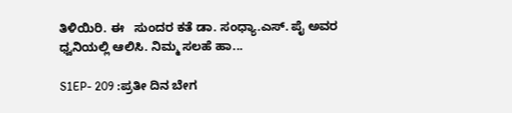ತಿಳಿಯಿರಿ. ಈ   ಸುಂದರ ಕತೆ ಡಾ. ಸಂಧ್ಯಾ.ಎಸ್. ಪೈ ಅವರ ಧ್ವನಿಯಲ್ಲಿ ಆಲಿಸಿ. ನಿಮ್ಮ ಸಲಹೆ ಹಾ...

S1EP- 209 :ಪ್ರತೀ ದಿನ ಬೇಗ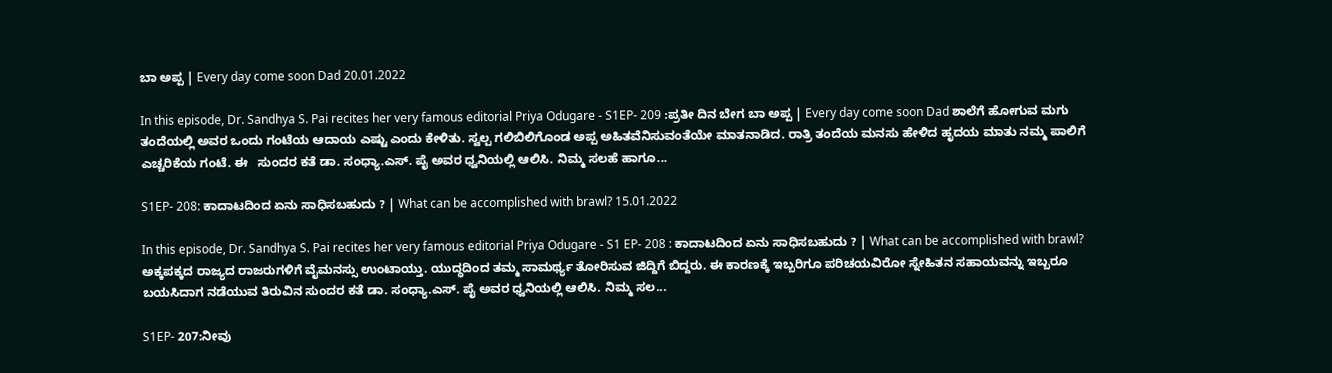ಬಾ ಅಪ್ಪ | Every day come soon Dad 20.01.2022

In this episode, Dr. Sandhya S. Pai recites her very famous editorial Priya Odugare - S1EP- 209 :ಪ್ರತೀ ದಿನ ಬೇಗ ಬಾ ಅಪ್ಪ | Every day come soon Dad ಶಾಲೆಗೆ ಹೋಗುವ ಮಗು ತಂದೆಯಲ್ಲಿ ಅವರ ಒಂದು ಗಂಟೆಯ ಆದಾಯ ಎಷ್ಟು ಎಂದು ಕೇಳಿತು. ಸ್ವಲ್ಪ ಗಲಿಬಿಲಿಗೊಂಡ ಅಪ್ಪ ಅಹಿತವೆನಿಸುವಂತೆಯೇ ಮಾತನಾಡಿದ. ರಾತ್ರಿ ತಂದೆಯ ಮನಸು ಹೇಳಿದ ಹೃದಯ ಮಾತು ನಮ್ಮ ಪಾಲಿಗೆ ಎಚ್ಚರಿಕೆಯ ಗಂಟೆ. ಈ   ಸುಂದರ ಕತೆ ಡಾ. ಸಂಧ್ಯಾ.ಎಸ್. ಪೈ ಅವರ ಧ್ವನಿಯಲ್ಲಿ ಆಲಿಸಿ. ನಿಮ್ಮ ಸಲಹೆ ಹಾಗೂ...

S1EP- 208: ಕಾದಾಟದಿಂದ ಏನು ಸಾಧಿಸಬಹುದು ? | What can be accomplished with brawl? 15.01.2022

In this episode, Dr. Sandhya S. Pai recites her very famous editorial Priya Odugare - S1 EP- 208 : ಕಾದಾಟದಿಂದ ಏನು ಸಾಧಿಸಬಹುದು ? | What can be accomplished with brawl? ಅಕ್ಕಪಕ್ಕದ ರಾಜ್ಯದ ರಾಜರುಗಳಿಗೆ ವೈಮನಸ್ಸು ಉಂಟಾಯ್ತು. ಯುದ್ಧದಿಂದ ತಮ್ಮ ಸಾಮರ್ಥ್ಯ ತೋರಿಸುವ ಜಿದ್ದಿಗೆ ಬಿದ್ದರು. ಈ ಕಾರಣಕ್ಕೆ ಇಬ್ಬರಿಗೂ ಪರಿಚಯವಿರೋ ಸ್ನೇಹಿತನ ಸಹಾಯವನ್ನು ಇಬ್ಬರೂ ಬಯಸಿದಾಗ ನಡೆಯುವ ತಿರುವಿನ ಸುಂದರ ಕತೆ ಡಾ. ಸಂಧ್ಯಾ.ಎಸ್. ಪೈ ಅವರ ಧ್ವನಿಯಲ್ಲಿ ಆಲಿಸಿ. ನಿಮ್ಮ ಸಲ...

S1EP- 207:ನೀವು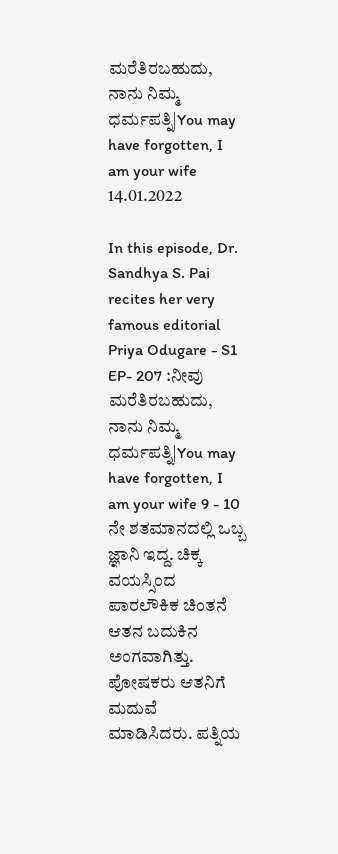ಮರೆತಿರಬಹುದು, ನಾನು ನಿಮ್ಮ ಧರ್ಮಪತ್ನಿ|You may have forgotten, I am your wife 14.01.2022

In this episode, Dr. Sandhya S. Pai recites her very famous editorial Priya Odugare - S1 EP- 207 :ನೀವು ಮರೆತಿರಬಹುದು, ನಾನು ನಿಮ್ಮ ಧರ್ಮಪತ್ನಿ|You may have forgotten, I am your wife 9 - 10 ನೇ ಶತಮಾನದಲ್ಲಿ ಒಬ್ಬ ಜ್ಞಾನಿ ಇದ್ದ. ಚಿಕ್ಕ ವಯಸ್ಸಿಂದ ಪಾರಲೌಕಿಕ ಚಿಂತನೆ ಆತನ ಬದುಕಿನ ಅಂಗವಾಗಿತ್ತು. ಪೋಷಕರು ಆತನಿಗೆ ಮದುವೆ ಮಾಡಿಸಿದರು. ಪತ್ನಿಯ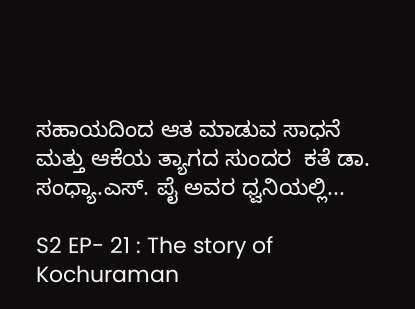ಸಹಾಯದಿಂದ ಆತ ಮಾಡುವ ಸಾಧನೆ ಮತ್ತು ಆಕೆಯ ತ್ಯಾಗದ ಸುಂದರ  ಕತೆ ಡಾ. ಸಂಧ್ಯಾ.ಎಸ್. ಪೈ ಅವರ ಧ್ವನಿಯಲ್ಲಿ...

S2 EP- 21 : The story of Kochuraman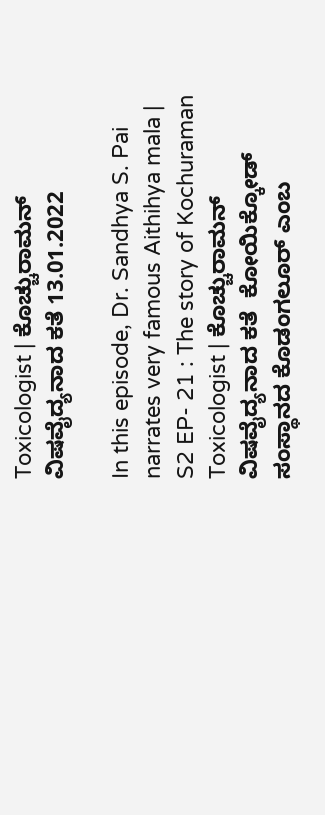Toxicologist | ಕೊಚ್ಚುರಾಮನ್ ವಿಷವೈದ್ಯನಾದ ಕತೆ 13.01.2022

In this episode, Dr. Sandhya S. Pai narrates very famous Aithihya mala | S2 EP- 21 : The story of Kochuraman Toxicologist | ಕೊಚ್ಚುರಾಮನ್ ವಿಷವೈದ್ಯನಾದ ಕತೆ  ಕೋಯಿಕ್ಕೋಡ್ ಸಂಸ್ಥಾನದ ಕೊಡಂಗಲೂರ್ ಎಂಬ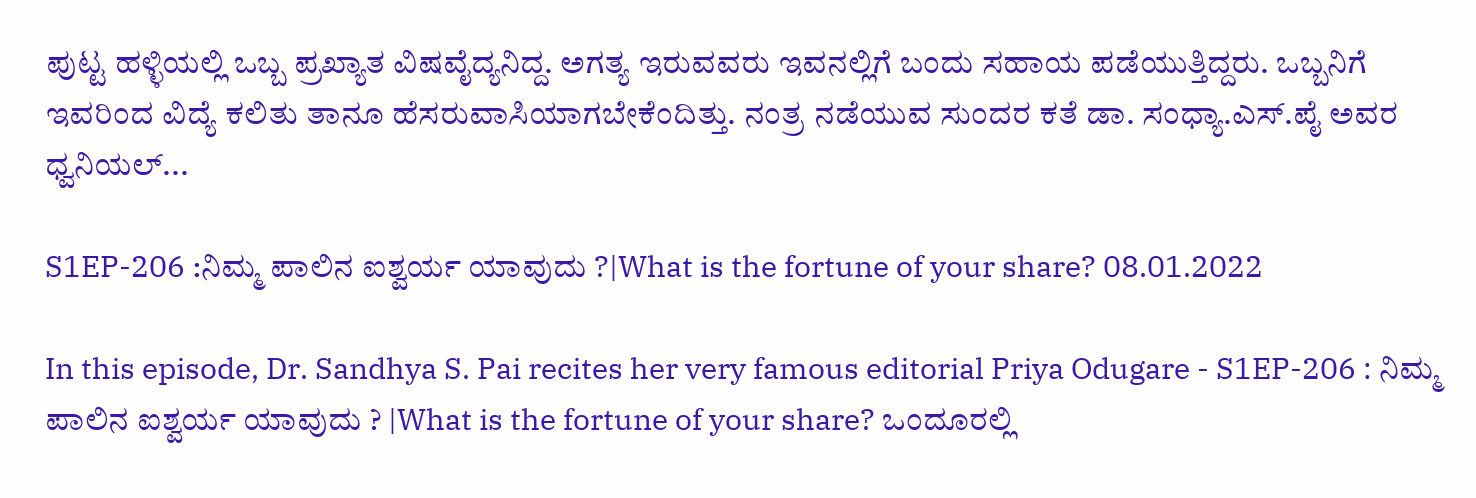ಪುಟ್ಟ ಹಳ್ಳಿಯಲ್ಲಿ ಒಬ್ಬ ಪ್ರಖ್ಯಾತ ವಿಷವೈದ್ಯನಿದ್ದ. ಅಗತ್ಯ ಇರುವವರು ಇವನಲ್ಲಿಗೆ ಬಂದು ಸಹಾಯ ಪಡೆಯುತ್ತಿದ್ದರು. ಒಬ್ಬನಿಗೆ ಇವರಿಂದ ವಿದ್ಯೆ ಕಲಿತು ತಾನೂ ಹೆಸರುವಾಸಿಯಾಗಬೇಕೆಂದಿತ್ತು. ನಂತ್ರ ನಡೆಯುವ ಸುಂದರ ಕತೆ ಡಾ. ಸಂಧ್ಯಾ.ಎಸ್.ಪೈ ಅವರ ಧ್ವನಿಯಲ್...

S1EP-206 :ನಿಮ್ಮ ಪಾಲಿನ ಐಶ್ವರ್ಯ ಯಾವುದು ?|What is the fortune of your share? 08.01.2022

In this episode, Dr. Sandhya S. Pai recites her very famous editorial Priya Odugare - S1EP-206 : ನಿಮ್ಮ ಪಾಲಿನ ಐಶ್ವರ್ಯ ಯಾವುದು ? |What is the fortune of your share? ಒಂದೂರಲ್ಲಿ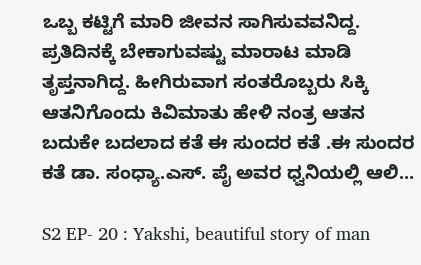ಒಬ್ಬ ಕಟ್ಟಿಗೆ ಮಾರಿ ಜೀವನ ಸಾಗಿಸುವವನಿದ್ದ. ಪ್ರತಿದಿನಕ್ಕೆ ಬೇಕಾಗುವಷ್ಟು ಮಾರಾಟ ಮಾಡಿ ತೃಪ್ತನಾಗಿದ್ದ. ಹೀಗಿರುವಾಗ ಸಂತರೊಬ್ಬರು ಸಿಕ್ಕಿ ಆತನಿಗೊಂದು ಕಿವಿಮಾತು ಹೇಳಿ ನಂತ್ರ ಆತನ ಬದುಕೇ ಬದಲಾದ ಕತೆ ಈ ಸುಂದರ ಕತೆ .ಈ ಸುಂದರ ಕತೆ ಡಾ. ಸಂಧ್ಯಾ.ಎಸ್. ಪೈ ಅವರ ಧ್ವನಿಯಲ್ಲಿ ಆಲಿ...

S2 EP- 20 : Yakshi, beautiful story of man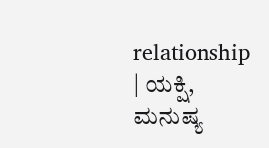relationship | ಯಕ್ಷಿ, ಮನುಷ್ಯ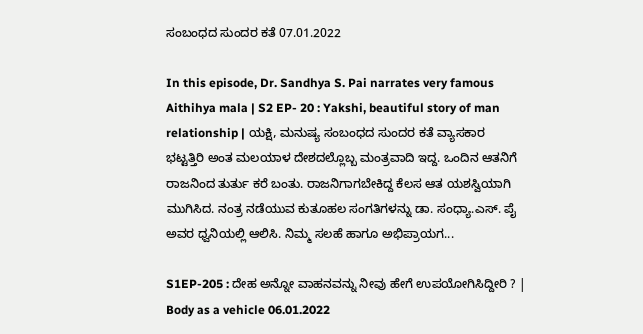ಸಂಬಂಧದ ಸುಂದರ ಕತೆ 07.01.2022

In this episode, Dr. Sandhya S. Pai narrates very famous Aithihya mala | S2 EP- 20 : Yakshi, beautiful story of man relationship | ಯಕ್ಷಿ, ಮನುಷ್ಯ ಸಂಬಂಧದ ಸುಂದರ ಕತೆ ವ್ಯಾಸಕಾರ ಭಟ್ಟತ್ತಿರಿ ಅಂತ ಮಲಯಾಳ ದೇಶದಲ್ಲೊಬ್ಬ ಮಂತ್ರವಾದಿ ಇದ್ದ. ಒಂದಿನ ಆತನಿಗೆ ರಾಜನಿಂದ ತುರ್ತು ಕರೆ ಬಂತು. ರಾಜನಿಗಾಗಬೇಕಿದ್ದ ಕೆಲಸ ಆತ ಯಶಸ್ವಿಯಾಗಿ ಮುಗಿಸಿದ. ನಂತ್ರ ನಡೆಯುವ ಕುತೂಹಲ ಸಂಗತಿಗಳನ್ನು ಡಾ. ಸಂಧ್ಯಾ.ಎಸ್. ಪೈ ಅವರ ಧ್ವನಿಯಲ್ಲಿ ಆಲಿಸಿ. ನಿಮ್ಮ ಸಲಹೆ ಹಾಗೂ ಅಭಿಪ್ರಾಯಗ...

S1EP-205 : ದೇಹ ಅನ್ನೋ ವಾಹನವನ್ನು ನೀವು ಹೇಗೆ ಉಪಯೋಗಿಸಿದ್ದೀರಿ ? | Body as a vehicle 06.01.2022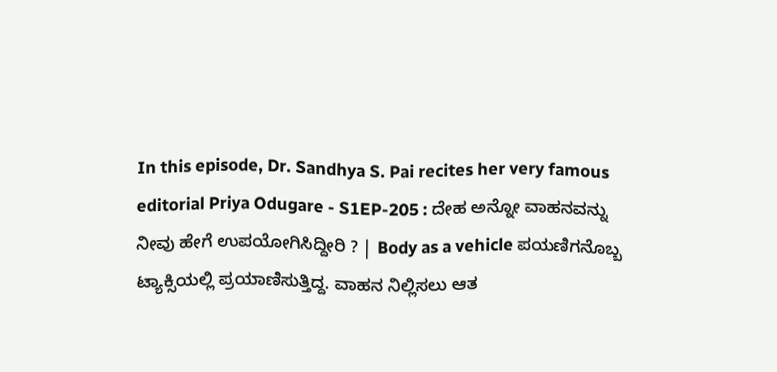In this episode, Dr. Sandhya S. Pai recites her very famous editorial Priya Odugare - S1EP-205 : ದೇಹ ಅನ್ನೋ ವಾಹನವನ್ನು ನೀವು ಹೇಗೆ ಉಪಯೋಗಿಸಿದ್ದೀರಿ ? | Body as a vehicle ಪಯಣಿಗನೊಬ್ಬ ಟ್ಯಾಕ್ಸಿಯಲ್ಲಿ ಪ್ರಯಾಣಿಸುತ್ತಿದ್ದ. ವಾಹನ ನಿಲ್ಲಿಸಲು ಆತ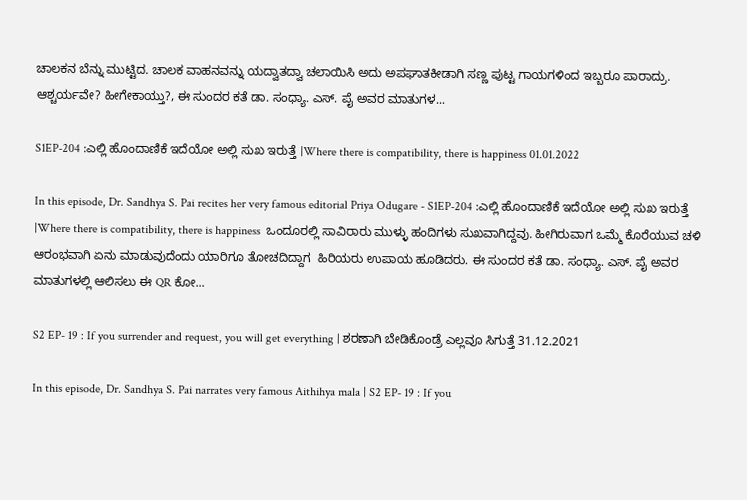ಚಾಲಕನ ಬೆನ್ನು ಮುಟ್ಟಿದ. ಚಾಲಕ ವಾಹನವನ್ನು ಯದ್ವಾತದ್ವಾ ಚಲಾಯಿಸಿ ಅದು ಅಪಘಾತಕೀಡಾಗಿ ಸಣ್ಣ ಪುಟ್ಟ ಗಾಯಗಳಿಂದ ಇಬ್ಬರೂ ಪಾರಾದ್ರು. ಆಶ್ಚರ್ಯವೇ? ಹೀಗೇಕಾಯ್ತು?, ಈ ಸುಂದರ ಕತೆ ಡಾ. ಸಂಧ್ಯಾ. ಎಸ್. ಪೈ ಅವರ ಮಾತುಗಳ...

S1EP-204 :ಎಲ್ಲಿ ಹೊಂದಾಣಿಕೆ ಇದೆಯೋ ಅಲ್ಲಿ ಸುಖ ಇರುತ್ತೆ |Where there is compatibility, there is happiness 01.01.2022

In this episode, Dr. Sandhya S. Pai recites her very famous editorial Priya Odugare - S1EP-204 :ಎಲ್ಲಿ ಹೊಂದಾಣಿಕೆ ಇದೆಯೋ ಅಲ್ಲಿ ಸುಖ ಇರುತ್ತೆ |Where there is compatibility, there is happiness  ಒಂದೂರಲ್ಲಿ ಸಾವಿರಾರು ಮುಳ್ಳು ಹಂದಿಗಳು ಸುಖವಾಗಿದ್ದವು. ಹೀಗಿರುವಾಗ ಒಮ್ಮೆ ಕೊರೆಯುವ ಚಳಿ ಆರಂಭವಾಗಿ ಏನು ಮಾಡುವುದೆಂದು ಯಾರಿಗೂ ತೋಚದಿದ್ದಾಗ  ಹಿರಿಯರು ಉಪಾಯ ಹೂಡಿದರು. ಈ ಸುಂದರ ಕತೆ ಡಾ. ಸಂಧ್ಯಾ. ಎಸ್. ಪೈ ಅವರ ಮಾತುಗಳಲ್ಲಿ ಆಲಿಸಲು ಈ QR ಕೋ...

S2 EP- 19 : If you surrender and request, you will get everything | ಶರಣಾಗಿ ಬೇಡಿಕೊಂಡ್ರೆ ಎಲ್ಲವೂ ಸಿಗುತ್ತೆ 31.12.2021

In this episode, Dr. Sandhya S. Pai narrates very famous Aithihya mala | S2 EP- 19 : If you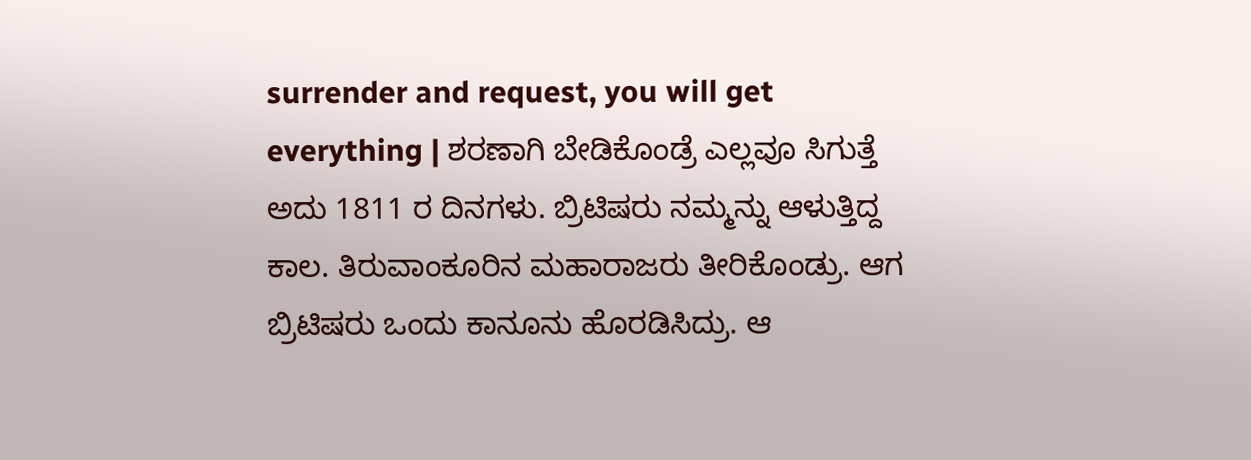surrender and request, you will get everything | ಶರಣಾಗಿ ಬೇಡಿಕೊಂಡ್ರೆ ಎಲ್ಲವೂ ಸಿಗುತ್ತೆ ಅದು 1811 ರ ದಿನಗಳು. ಬ್ರಿಟಿಷರು ನಮ್ಮನ್ನು ಆಳುತ್ತಿದ್ದ ಕಾಲ. ತಿರುವಾಂಕೂರಿನ ಮಹಾರಾಜರು ತೀರಿಕೊಂಡ್ರು. ಆಗ ಬ್ರಿಟಿಷರು ಒಂದು ಕಾನೂನು ಹೊರಡಿಸಿದ್ರು. ಆ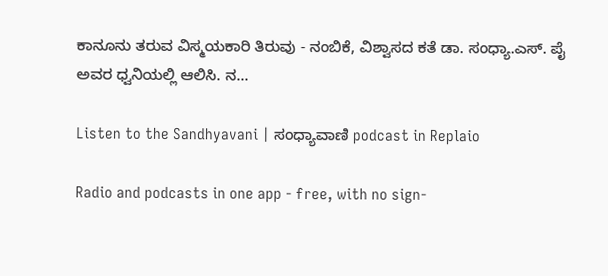ಕಾನೂನು ತರುವ ವಿಸ್ಮಯಕಾರಿ ತಿರುವು - ನಂಬಿಕೆ, ವಿಶ್ವಾಸದ ಕತೆ ಡಾ. ಸಂಧ್ಯಾ.ಎಸ್. ಪೈ ಅವರ ಧ್ವನಿಯಲ್ಲಿ ಆಲಿಸಿ. ನ...

Listen to the Sandhyavani | ಸಂಧ್ಯಾವಾಣಿ podcast in Replaio

Radio and podcasts in one app - free, with no sign-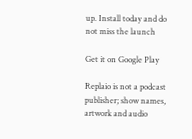up. Install today and do not miss the launch

Get it on Google Play

Replaio is not a podcast publisher; show names, artwork and audio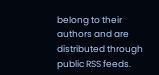belong to their authors and are distributed through public RSS feeds.